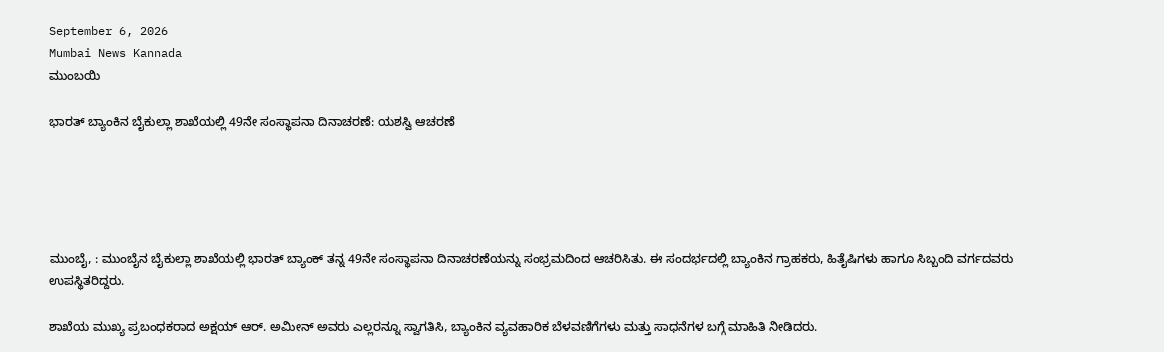September 6, 2026
Mumbai News Kannada
ಮುಂಬಯಿ

ಭಾರತ್ ಬ್ಯಾಂಕಿನ ಬೈಕುಲ್ಲಾ ಶಾಖೆಯಲ್ಲಿ 49ನೇ ಸಂಸ್ಥಾಪನಾ ದಿನಾಚರಣೆ: ಯಶಸ್ವಿ ಆಚರಣೆ





ಮುಂಬೈ, : ಮುಂಬೈನ ಬೈಕುಲ್ಲಾ ಶಾಖೆಯಲ್ಲಿ ಭಾರತ್ ಬ್ಯಾಂಕ್ ತನ್ನ 49ನೇ ಸಂಸ್ಥಾಪನಾ ದಿನಾಚರಣೆಯನ್ನು ಸಂಭ್ರಮದಿಂದ ಆಚರಿಸಿತು. ಈ ಸಂದರ್ಭದಲ್ಲಿ ಬ್ಯಾಂಕಿನ ಗ್ರಾಹಕರು, ಹಿತೈಷಿಗಳು ಹಾಗೂ ಸಿಬ್ಬಂದಿ ವರ್ಗದವರು ಉಪಸ್ಥಿತರಿದ್ದರು.

ಶಾಖೆಯ ಮುಖ್ಯ ಪ್ರಬಂಧಕರಾದ ಅಕ್ಷಯ್ ಆರ್. ಅಮೀನ್ ಅವರು ಎಲ್ಲರನ್ನೂ ಸ್ವಾಗತಿಸಿ, ಬ್ಯಾಂಕಿನ ವ್ಯವಹಾರಿಕ ಬೆಳವಣಿಗೆಗಳು ಮತ್ತು ಸಾಧನೆಗಳ ಬಗ್ಗೆ ಮಾಹಿತಿ ನೀಡಿದರು.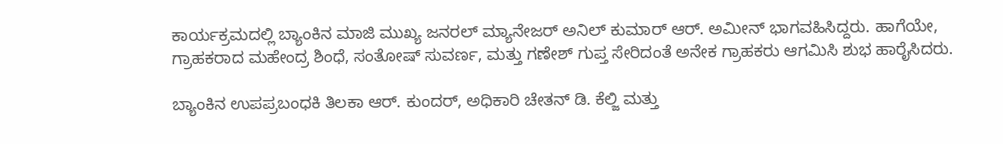ಕಾರ್ಯಕ್ರಮದಲ್ಲಿ ಬ್ಯಾಂಕಿನ ಮಾಜಿ ಮುಖ್ಯ ಜನರಲ್ ಮ್ಯಾನೇಜರ್ ಅನಿಲ್ ಕುಮಾರ್ ಆರ್. ಅಮೀನ್ ಭಾಗವಹಿಸಿದ್ದರು. ಹಾಗೆಯೇ, ಗ್ರಾಹಕರಾದ ಮಹೇಂದ್ರ ಶಿಂಧೆ, ಸಂತೋಷ್ ಸುವರ್ಣ, ಮತ್ತು ಗಣೇಶ್ ಗುಪ್ತ ಸೇರಿದಂತೆ ಅನೇಕ ಗ್ರಾಹಕರು ಆಗಮಿಸಿ ಶುಭ ಹಾರೈಸಿದರು.

ಬ್ಯಾಂಕಿನ ಉಪಪ್ರಬಂಧಕಿ ತಿಲಕಾ ಆರ್. ಕುಂದರ್, ಅಧಿಕಾರಿ ಚೇತನ್ ಡಿ. ಕೆಲ್ಜಿ ಮತ್ತು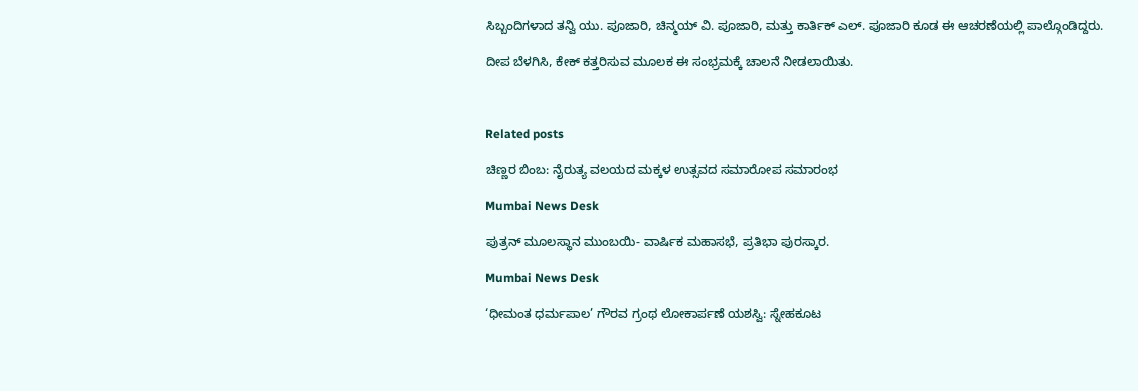ಸಿಬ್ಬಂದಿಗಳಾದ ತನ್ವಿ ಯು. ಪೂಜಾರಿ, ಚಿನ್ಮಯ್ ವಿ. ಪೂಜಾರಿ, ಮತ್ತು ಕಾರ್ತಿಕ್ ಎಲ್. ಪೂಜಾರಿ ಕೂಡ ಈ ಆಚರಣೆಯಲ್ಲಿ ಪಾಲ್ಗೊಂಡಿದ್ದರು.

ದೀಪ ಬೆಳಗಿಸಿ, ಕೇಕ್ ಕತ್ತರಿಸುವ ಮೂಲಕ ಈ ಸಂಭ್ರಮಕ್ಕೆ ಚಾಲನೆ ನೀಡಲಾಯಿತು.



Related posts

ಚಿಣ್ಣರ ಬಿಂಬ: ನೈರುತ್ಯ ವಲಯದ ಮಕ್ಕಳ ಉತ್ಸವದ ಸಮಾರೋಪ ಸಮಾರಂಭ

Mumbai News Desk

ಪುತ್ರನ್ ಮೂಲಸ್ಥಾನ ಮುಂಬಯಿ- ವಾರ್ಷಿಕ ಮಹಾಸಭೆ, ಪ್ರತಿಭಾ ಪುರಸ್ಕಾರ.

Mumbai News Desk

‘ಧೀಮಂತ ಧರ್ಮಪಾಲ’ ಗೌರವ ಗ್ರಂಥ ಲೋಕಾರ್ಪಣೆ ಯಶಸ್ವಿ: ಸ್ನೇಹಕೂಟ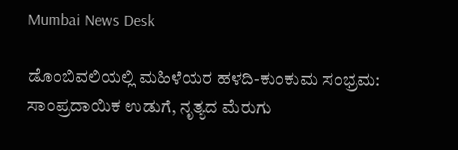Mumbai News Desk

ಡೊಂಬಿವಲಿಯಲ್ಲಿ ಮಹಿಳೆಯರ ಹಳದಿ-ಕುಂಕುಮ ಸಂಭ್ರಮ: ಸಾಂಪ್ರದಾಯಿಕ ಉಡುಗೆ, ನೃತ್ಯದ ಮೆರುಗು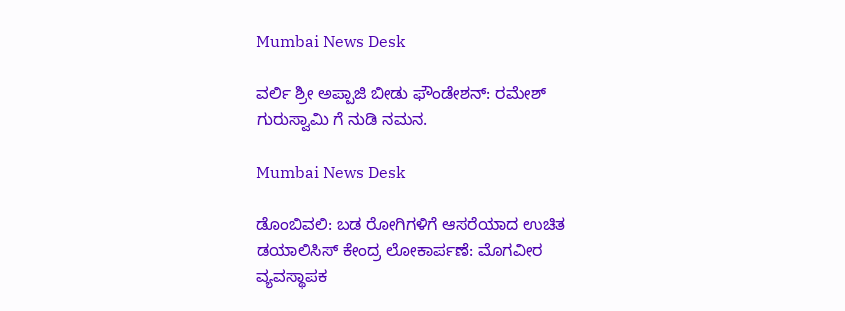Mumbai News Desk

ವರ್ಲಿ ಶ್ರೀ ಅಪ್ಪಾಜಿ ಬೀಡು ಫೌಂಡೇಶನ್: ರಮೇಶ್ ಗುರುಸ್ವಾಮಿ ಗೆ ನುಡಿ ನಮನ.

Mumbai News Desk

ಡೊಂಬಿವಲಿ: ಬಡ ರೋಗಿಗಳಿಗೆ ಆಸರೆಯಾದ ಉಚಿತ ಡಯಾಲಿಸಿಸ್ ಕೇಂದ್ರ ಲೋಕಾರ್ಪಣೆ: ಮೊಗವೀರ ವ್ಯವಸ್ಥಾಪಕ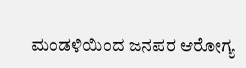ಮಂಡಳಿಯಿಂದ ಜನಪರ ಆರೋಗ್ಯ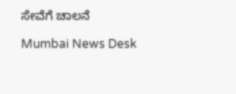ಸೇವೆಗೆ ಚಾಲನೆ

Mumbai News Desk